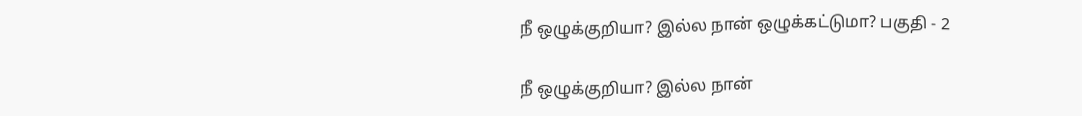நீ ஒழுக்குறியா? இல்ல நான் ஒழுக்கட்டுமா? பகுதி - 2

நீ ஒழுக்குறியா? இல்ல நான்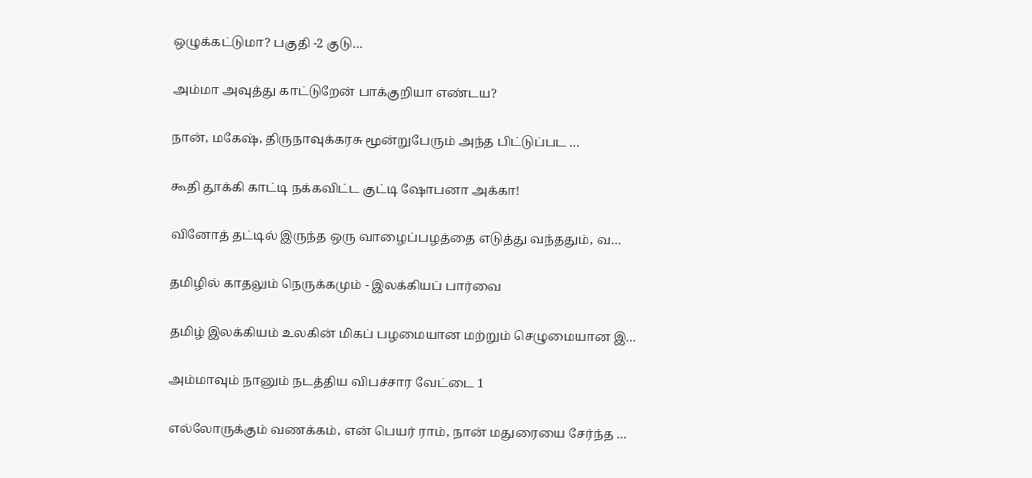ஒழுக்கட்டுமா? பகுதி -2 குடு…

அம்மா அவுத்து காட்டுறேன் பாக்குறியா எண்டய?

நான், மகேஷ், திருநாவுக்கரசு மூன்றுபேரும் அந்த பிட்டுப்பட …

கூதி தூக்கி காட்டி நக்கவிட்ட குட்டி ஷோபனா அக்கா!

வினோத் தட்டில் இருந்த ஒரு வாழைப்பழத்தை எடுத்து வந்ததும், வ…

தமிழில் காதலும் நெருக்கமும் - இலக்கியப் பார்வை

தமிழ் இலக்கியம் உலகின் மிகப் பழமையான மற்றும் செழுமையான இ…

அம்மாவும் நானும் நடத்திய விபச்சார வேட்டை 1

எல்லோருக்கும் வணக்கம், என் பெயர் ராம், நான் மதுரையை சேர்ந்த …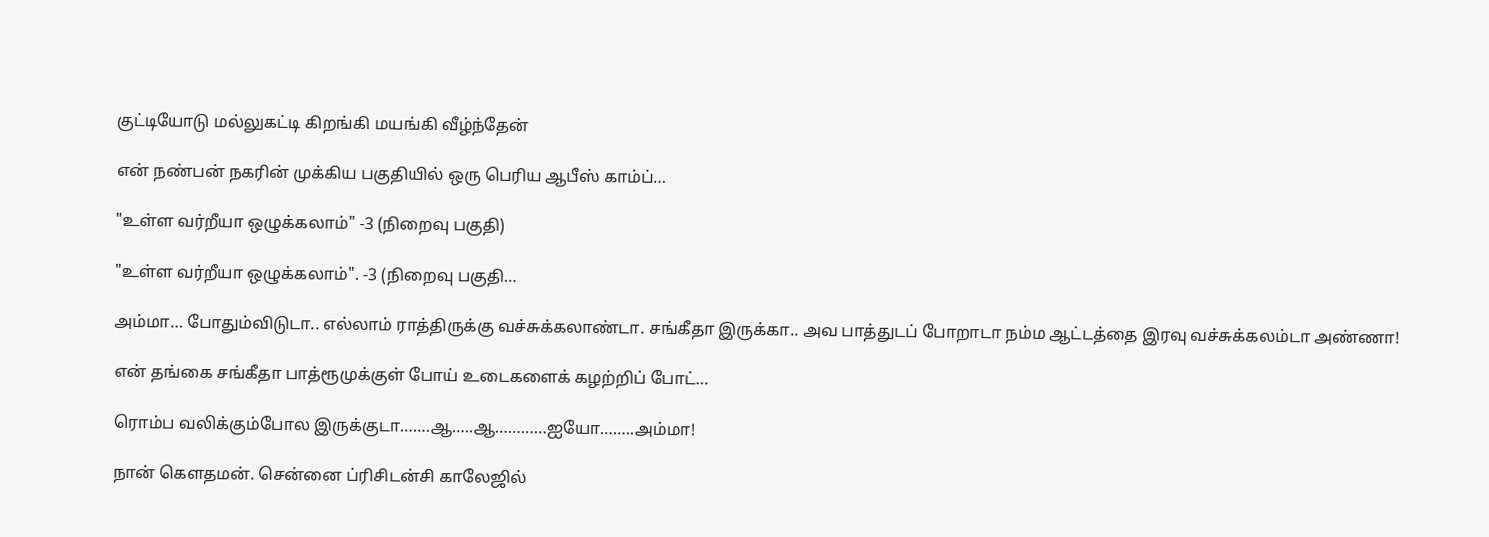குட்டியோடு மல்லுகட்டி கிறங்கி மயங்கி வீழ்ந்தேன்

என் நண்பன் நகரின் முக்கிய பகுதியில் ஒரு பெரிய ஆபீஸ் காம்ப்…

"உள்ள வர்றீயா ஒழுக்கலாம்" -3 (நிறைவு பகுதி)

"உள்ள வர்றீயா ஒழுக்கலாம்". -3 (நிறைவு பகுதி…

அம்மா… போதும்விடுடா.. எல்லாம் ராத்திருக்கு வச்சுக்கலாண்டா. சங்கீதா இருக்கா.. அவ பாத்துடப் போறாடா நம்ம ஆட்டத்தை இரவு வச்சுக்கலம்டா அண்ணா!

என் தங்கை சங்கீதா பாத்ரூமுக்குள் போய் உடைகளைக் கழற்றிப் போட்…

ரொம்ப வலிக்கும்போல இருக்குடா…….ஆ…..ஆ…………ஐயோ……..அம்மா!

நான் கௌதமன். சென்னை ப்ரிசிடன்சி காலேஜில்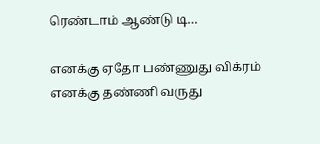ரெண்டாம் ஆண்டு டி…

எனக்கு ஏதோ பண்ணுது விக்ரம் எனக்கு தண்ணி வருது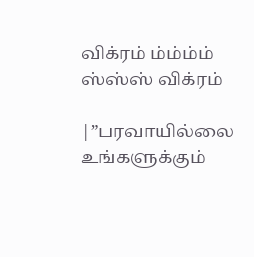விக்ரம் ம்ம்ம்ம் ஸ்ஸ்ஸ் விக்ரம்

|”பரவாயில்லை உங்களுக்கும்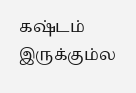கஷ்டம் இருக்கும்ல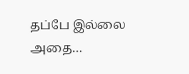தப்பே இல்லை அதை…